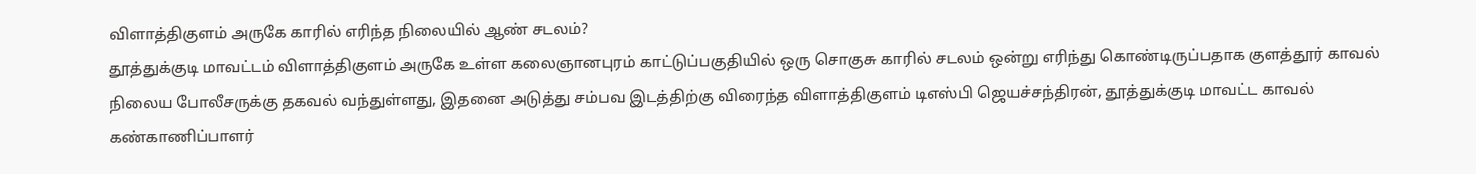விளாத்திகுளம் அருகே காரில் எரிந்த நிலையில் ஆண் சடலம்?
தூத்துக்குடி மாவட்டம் விளாத்திகுளம் அருகே உள்ள கலைஞானபுரம் காட்டுப்பகுதியில் ஒரு சொகுசு காரில் சடலம் ஒன்று எரிந்து கொண்டிருப்பதாக குளத்தூர் காவல் நிலைய போலீசருக்கு தகவல் வந்துள்ளது, இதனை அடுத்து சம்பவ இடத்திற்கு விரைந்த விளாத்திகுளம் டிஎஸ்பி ஜெயச்சந்திரன், தூத்துக்குடி மாவட்ட காவல் கண்காணிப்பாளர்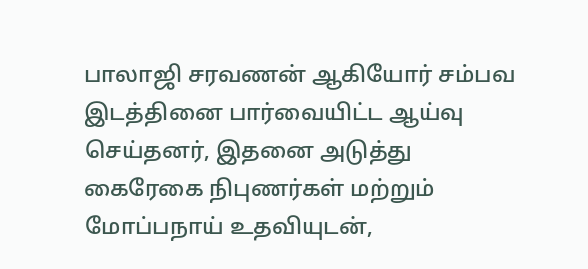பாலாஜி சரவணன் ஆகியோர் சம்பவ இடத்தினை பார்வையிட்ட ஆய்வு செய்தனர், இதனை அடுத்து கைரேகை நிபுணர்கள் மற்றும் மோப்பநாய் உதவியுடன்,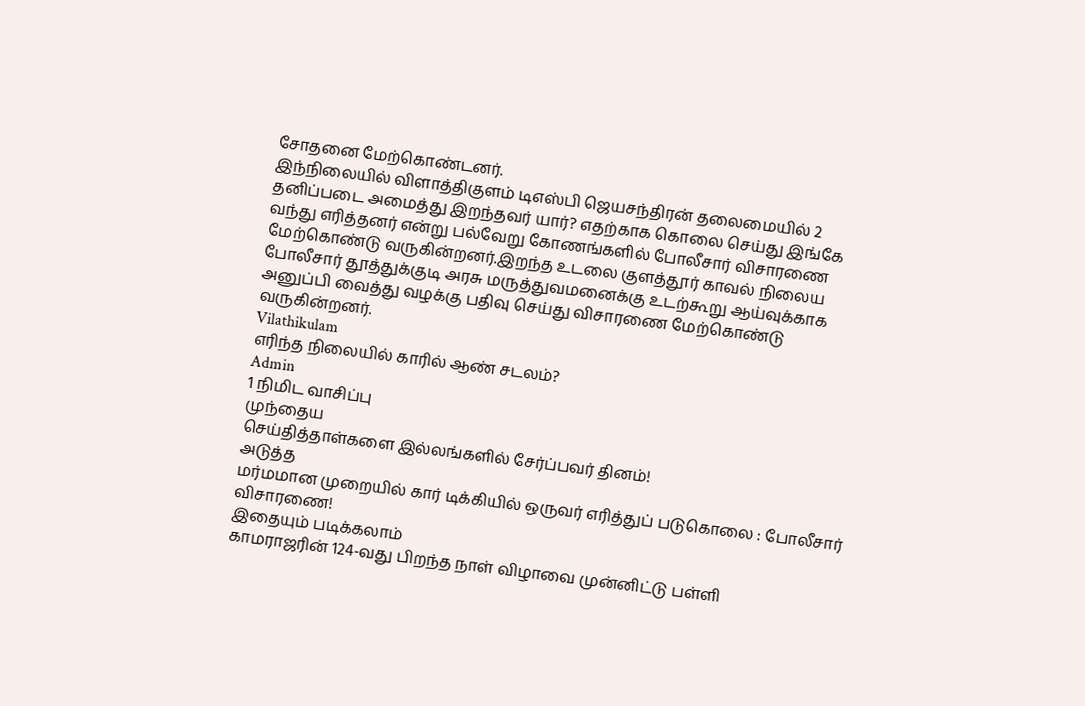சோதனை மேற்கொண்டனர்.
இந்நிலையில் விளாத்திகுளம் டிஎஸ்பி ஜெயசந்திரன் தலைமையில் 2 தனிப்படை அமைத்து இறந்தவர் யார்? எதற்காக கொலை செய்து இங்கே வந்து எரித்தனர் என்று பல்வேறு கோணங்களில் போலீசார் விசாரணை மேற்கொண்டு வருகின்றனர்.இறந்த உடலை குளத்தூர் காவல் நிலைய போலீசார் தூத்துக்குடி அரசு மருத்துவமனைக்கு உடற்கூறு ஆய்வுக்காக அனுப்பி வைத்து வழக்கு பதிவு செய்து விசாரணை மேற்கொண்டு வருகின்றனர்.
Vilathikulam
எரிந்த நிலையில் காரில் ஆண் சடலம்?
Admin
1 நிமிட வாசிப்பு
முந்தைய
செய்தித்தாள்களை இல்லங்களில் சேர்ப்பவர் தினம்!
அடுத்த
மர்மமான முறையில் கார் டிக்கியில் ஒருவர் எரித்துப் படுகொலை : போலீசார் விசாரணை!
இதையும் படிக்கலாம்
காமராஜரின் 124-வது பிறந்த நாள் விழாவை முன்னிட்டு பள்ளி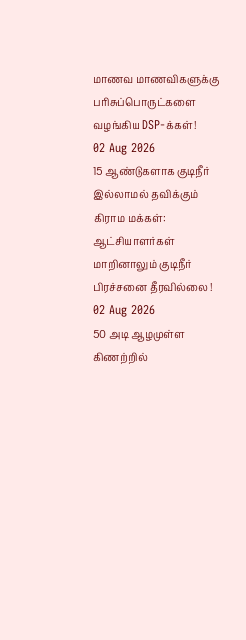மாணவ மாணவிகளுக்கு பரிசுப்பொருட்களை வழங்கிய DSP-க்கள்!
02 Aug 2026
15 ஆண்டுகளாக குடிநீர் இல்லாமல் தவிக்கும் கிராம மக்கள்: ஆட்சியாளர்கள் மாறினாலும் குடிநீர் பிரச்சனை தீரவில்லை !
02 Aug 2026
50 அடி ஆழமுள்ள கிணற்றில்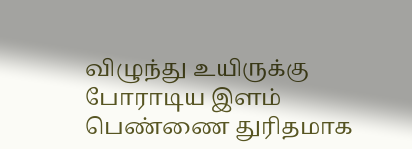விழுந்து உயிருக்கு போராடிய இளம் பெண்ணை துரிதமாக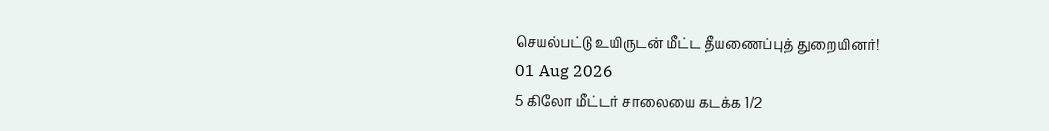செயல்பட்டு உயிருடன் மீட்ட தீயணைப்புத் துறையினர்!
01 Aug 2026
5 கிலோ மீட்டர் சாலையை கடக்க 1/2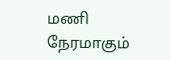மணி நேரமாகும்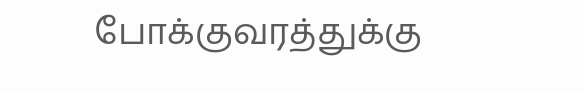போக்குவரத்துக்கு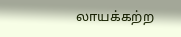லாயக்கற்ற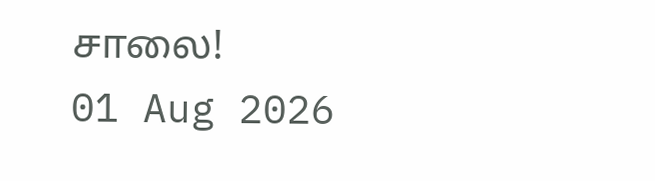சாலை!
01 Aug 2026